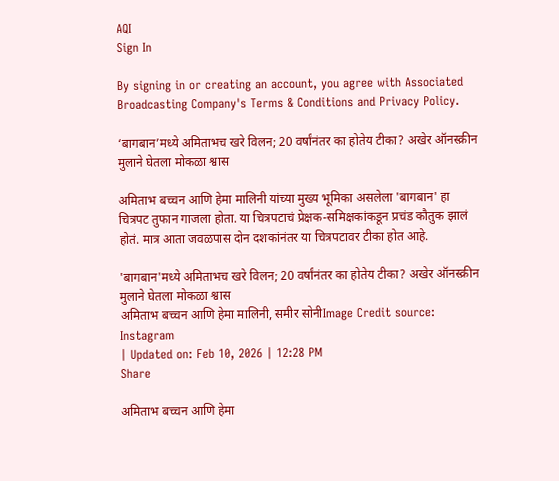AQI
Sign In

By signing in or creating an account, you agree with Associated Broadcasting Company's Terms & Conditions and Privacy Policy.

‘बागबान’मध्ये अमिताभच खरे विलन; 20 वर्षांनंतर का होतेय टीका? अखेर ऑनस्क्रीन मुलाने घेतला मोकळा श्वास

अमिताभ बच्चन आणि हेमा मालिनी यांच्या मुख्य भूमिका असलेला 'बागबान' हा चित्रपट तुफान गाजला होता. या चित्रपटाचं प्रेक्षक-समिक्षकांकडून प्रचंड कौतुक झालं होतं. मात्र आता जवळपास दोन दशकांनंतर या चित्रपटावर टीका होत आहे.

'बागबान'मध्ये अमिताभच खरे विलन; 20 वर्षांनंतर का होतेय टीका? अखेर ऑनस्क्रीन मुलाने घेतला मोकळा श्वास
अमिताभ बच्चन आणि हेमा मालिनी, समीर सोनीImage Credit source: Instagram
| Updated on: Feb 10, 2026 | 12:28 PM
Share

अमिताभ बच्चन आणि हेमा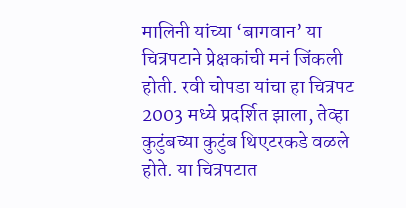मालिनी यांच्या ‘बागवान’ या चित्रपटाने प्रेक्षकांची मनं जिंकली होती. रवी चोपडा यांचा हा चित्रपट 2003 मध्ये प्रदर्शित झाला, तेव्हा कुटुंबच्या कुटुंब थिएटरकडे वळले होते. या चित्रपटात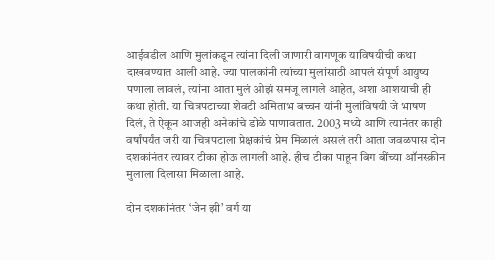आईवडील आणि मुलांकडून त्यांना दिली जाणारी वागणूक याविषयीची कथा दाखवण्यात आली आहे. ज्या पालकांनी त्यांच्या मुलांसाठी आपलं संपूर्ण आयुष्य पणाला लावलं, त्यांना आता मुलं ओझं समजू लागले आहेत, अशा आशयाची ही कथा होती. या चित्रपटाच्या शेवटी अमिताभ बच्चन यांनी मुलांविषयी जे भाषण दिलं, ते ऐकून आजही अनेकांचे डोळे पाणावतात. 2003 मध्ये आणि त्यानंतर काही वर्षांपर्यंत जरी या चित्रपटाला प्रेक्षकांचं प्रेम मिळालं असलं तरी आता जवळपास दोन दशकांनंतर त्यावर टीका होऊ लागली आहे. हीच टीका पाहून बिग बींच्या ऑनस्क्रीन मुलाला दिलासा मिळाला आहे.

दोन दशकांनंतर ‘जेन झी’ वर्ग या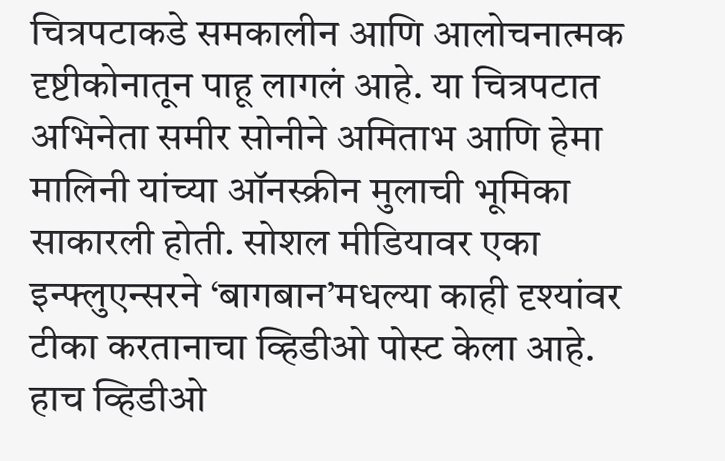चित्रपटाकडे समकालीन आणि आलोचनात्मक दृष्टीकोनातून पाहू लागलं आहे. या चित्रपटात अभिनेता समीर सोनीने अमिताभ आणि हेमा मालिनी यांच्या ऑनस्क्रीन मुलाची भूमिका साकारली होती. सोशल मीडियावर एका इन्फ्लुएन्सरने ‘बागबान’मधल्या काही दृश्यांवर टीका करतानाचा व्हिडीओ पोस्ट केला आहे. हाच व्हिडीओ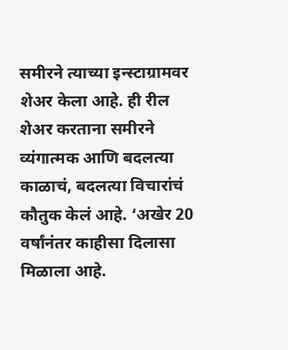समीरने त्याच्या इन्स्टाग्रामवर शेअर केला आहे. ही रील शेअर करताना समीरने व्यंगात्मक आणि बदलत्या काळाचं, बदलत्या विचारांचं कौतुक केलं आहे. ‘अखेर 20 वर्षांनंतर काहीसा दिलासा मिळाला आहे.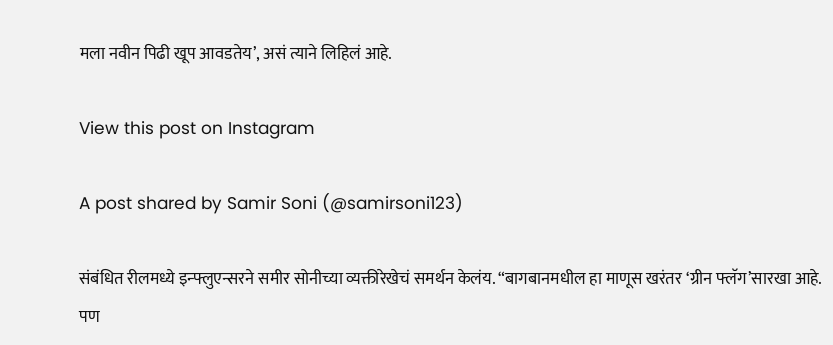मला नवीन पिढी खूप आवडतेय’, असं त्याने लिहिलं आहे.

View this post on Instagram

A post shared by Samir Soni (@samirsoni123)

संबंधित रीलमध्ये इन्फ्लुएन्सरने समीर सोनीच्या व्यक्तीरेखेचं समर्थन केलंय. “बागबानमधील हा माणूस खरंतर ‘ग्रीन फ्लॅग’सारखा आहे. पण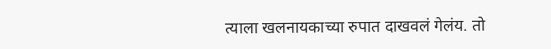त्याला खलनायकाच्या रुपात दाखवलं गेलंय. तो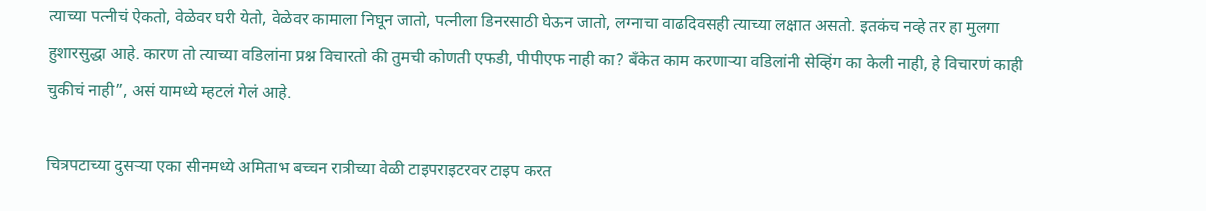त्याच्या पत्नीचं ऐकतो, वेळेवर घरी येतो, वेळेवर कामाला निघून जातो, पत्नीला डिनरसाठी घेऊन जातो, लग्नाचा वाढदिवसही त्याच्या लक्षात असतो. इतकंच नव्हे तर हा मुलगा हुशारसुद्धा आहे. कारण तो त्याच्या वडिलांना प्रश्न विचारतो की तुमची कोणती एफडी, पीपीएफ नाही का? बँकेत काम करणाऱ्या वडिलांनी सेव्हिंग का केली नाही, हे विचारणं काही चुकीचं नाही”, असं यामध्ये म्हटलं गेलं आहे.

चित्रपटाच्या दुसऱ्या एका सीनमध्ये अमिताभ बच्चन रात्रीच्या वेळी टाइपराइटरवर टाइप करत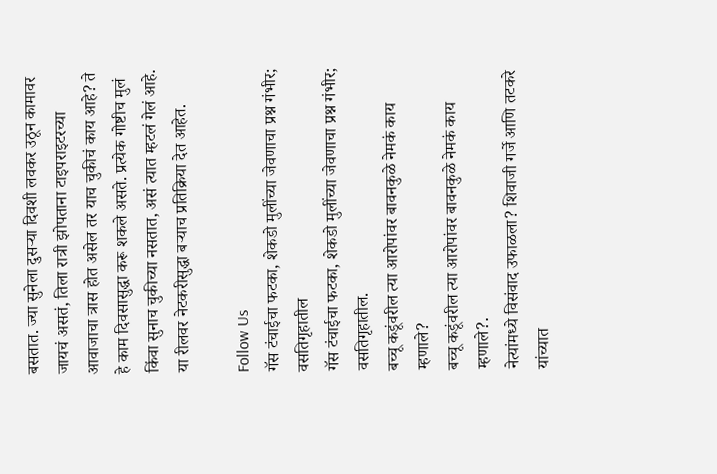बसतात. ज्या सुनेला दुसऱ्या दिवशी लवकर उठून कामावर जायचं असतं, तिला रात्री झोपताना टाइपराइटरच्या आवाजाचा त्रास होत असेल तर याच चुकीचं काय आहे? ते हे काम दिवसासुद्धा करू शकले असते. प्रत्येक गोष्टीच मुलं किंवा सुनाच चुकीच्या नसतात, असं त्यात म्हटलं गेलं आहे. या रीलवर नेटकरीसुद्धा बऱ्याच प्रतिक्रिया देत आहेत.

Follow Us
गॅस टंचाईचा फटका, शेकडो मुलींच्या जेवणाचा प्रश्न गंभीर; वसतिगृहातील
गॅस टंचाईचा फटका, शेकडो मुलींच्या जेवणाचा प्रश्न गंभीर; वसतिगृहातील.
बच्चू कडूंवरील त्या आरोपांवर बावनकुळे नेमकं काय म्हणाले?
बच्चू कडूंवरील त्या आरोपांवर बावनकुळे नेमकं काय म्हणाले?.
नेत्यांमध्ये विसंवाद उफाळला? शिवाजी गर्जे आणि तटकरे यांच्यात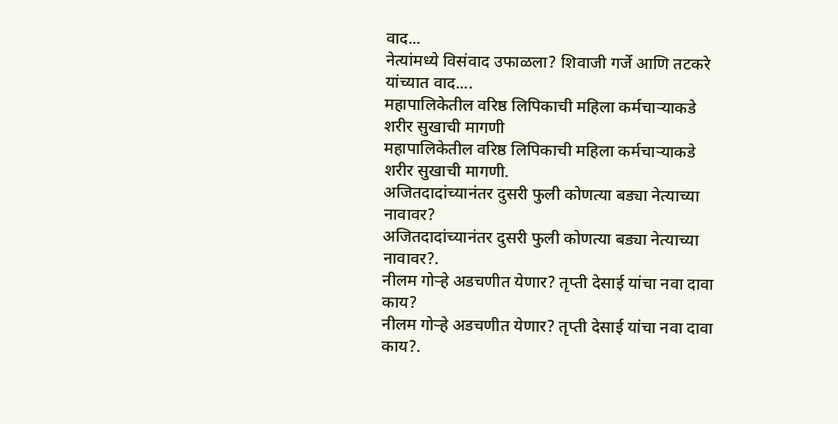वाद...
नेत्यांमध्ये विसंवाद उफाळला? शिवाजी गर्जे आणि तटकरे यांच्यात वाद....
महापालिकेतील वरिष्ठ लिपिकाची महिला कर्मचाऱ्याकडे शरीर सुखाची मागणी
महापालिकेतील वरिष्ठ लिपिकाची महिला कर्मचाऱ्याकडे शरीर सुखाची मागणी.
अजितदादांच्यानंतर दुसरी फुली कोणत्या बड्या नेत्याच्या नावावर?
अजितदादांच्यानंतर दुसरी फुली कोणत्या बड्या नेत्याच्या नावावर?.
नीलम गोऱ्हे अडचणीत येणार? तृप्ती देसाई यांचा नवा दावा काय?
नीलम गोऱ्हे अडचणीत येणार? तृप्ती देसाई यांचा नवा दावा काय?.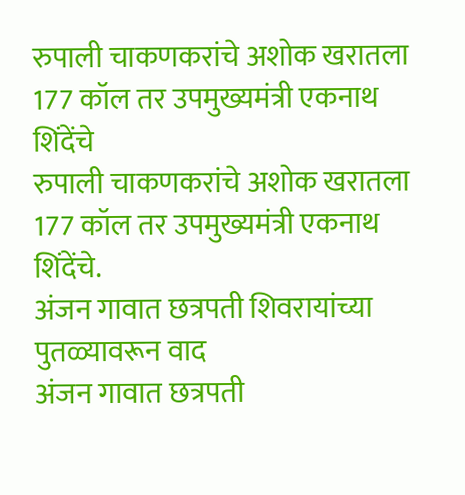रुपाली चाकणकरांचे अशोक खरातला 177 कॉल तर उपमुख्यमंत्री एकनाथ शिंदेंचे
रुपाली चाकणकरांचे अशोक खरातला 177 कॉल तर उपमुख्यमंत्री एकनाथ शिंदेंचे.
अंजन गावात छत्रपती शिवरायांच्या पुतळ्यावरून वाद
अंजन गावात छत्रपती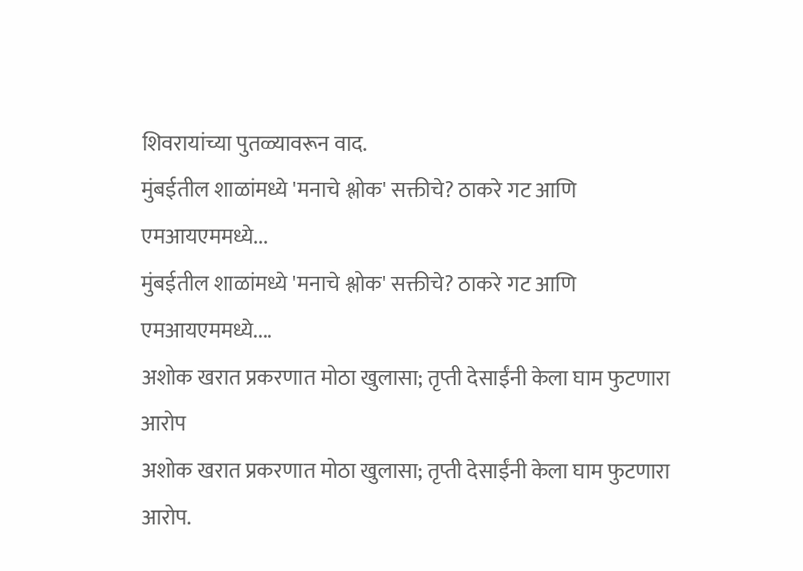शिवरायांच्या पुतळ्यावरून वाद.
मुंबईतील शाळांमध्ये 'मनाचे श्लोक' सक्तीचे? ठाकरे गट आणि एमआयएममध्ये...
मुंबईतील शाळांमध्ये 'मनाचे श्लोक' सक्तीचे? ठाकरे गट आणि एमआयएममध्ये....
अशोक खरात प्रकरणात मोठा खुलासा; तृप्ती देसाईंनी केला घाम फुटणारा आरोप
अशोक खरात प्रकरणात मोठा खुलासा; तृप्ती देसाईंनी केला घाम फुटणारा आरोप.